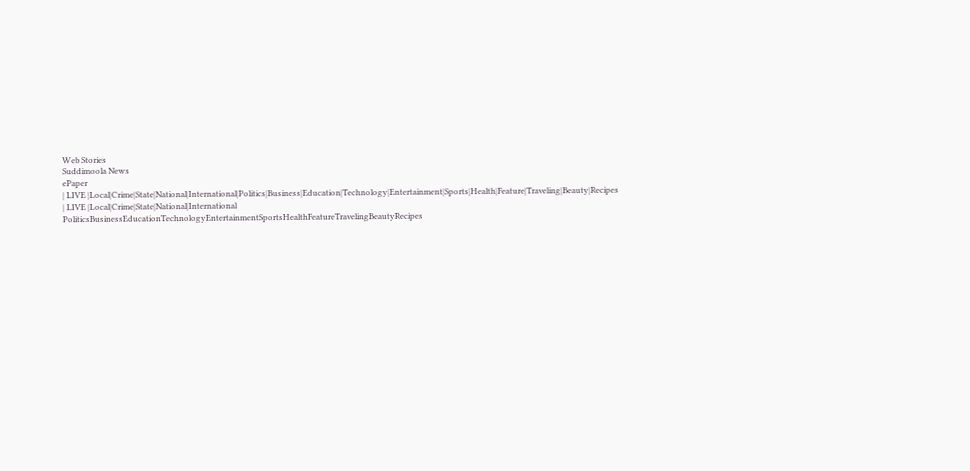Web Stories
Suddimoola News
ePaper
| LIVE |Local|Crime|State|National|International|Politics|Business|Education|Technology|Entertainment|Sports|Health|Feature|Traveling|Beauty|Recipes
| LIVE |Local|Crime|State|National|International
PoliticsBusinessEducationTechnologyEntertainmentSportsHealthFeatureTravelingBeautyRecipes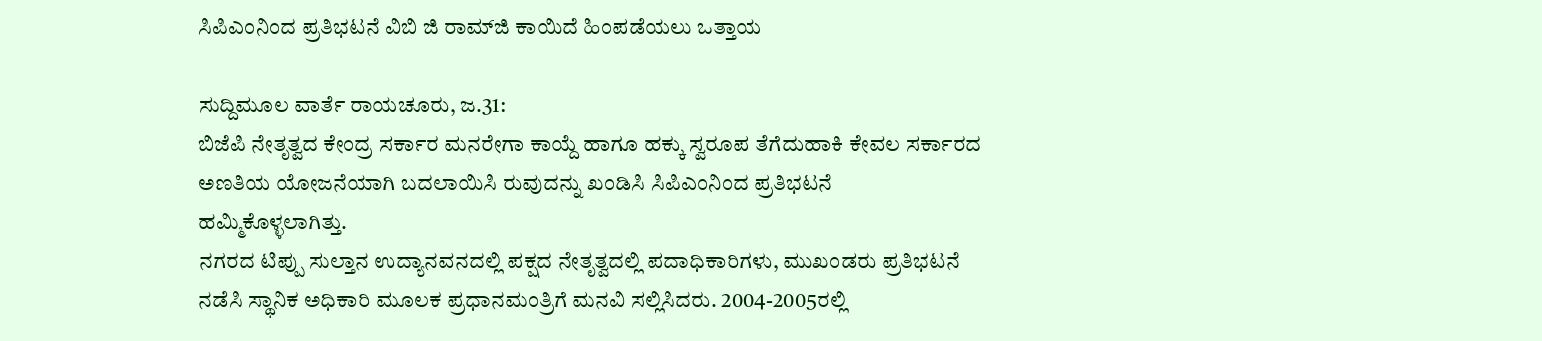ಸಿಪಿಎಂನಿಂದ ಪ್ರತಿಭಟನೆ ವಿಬಿ ಜಿ ರಾಮ್‌ಜಿ ಕಾಯಿದೆ ಹಿಂಪಡೆಯಲು ಒತ್ತಾಯ

ಸುದ್ದಿಮೂಲ ವಾರ್ತೆ ರಾಯಚೂರು, ಜ.31:
ಬಿಜೆಪಿ ನೇತೃತ್ವದ ಕೇಂದ್ರ ಸರ್ಕಾರ ಮನರೇಗಾ ಕಾಯ್ದೆ ಹಾಗೂ ಹಕ್ಕು ಸ್ವರೂಪ ತೆಗೆದುಹಾಕಿ ಕೇವಲ ಸರ್ಕಾರದ ಅಣತಿಯ ಯೋಜನೆಯಾಗಿ ಬದಲಾಯಿಸಿ ರುವುದನ್ನು ಖಂಡಿಸಿ ಸಿಪಿಎಂನಿಂದ ಪ್ರತಿಭಟನೆ ಹಮ್ಮಿಕೊಳ್ಳಲಾಗಿತ್ತು.
ನಗರದ ಟಿಪ್ಪು ಸುಲ್ತಾನ ಉದ್ಯಾನವನದಲ್ಲಿ ಪಕ್ಷದ ನೇತೃತ್ವದಲ್ಲಿ ಪದಾಧಿಕಾರಿಗಳು, ಮುಖಂಡರು ಪ್ರತಿಭಟನೆ ನಡೆಸಿ ಸ್ಥಾನಿಕ ಅಧಿಕಾರಿ ಮೂಲಕ ಪ್ರಧಾನಮಂತ್ರಿಗೆ ಮನವಿ ಸಲ್ಲಿಸಿದರು. 2004-2005ರಲ್ಲಿ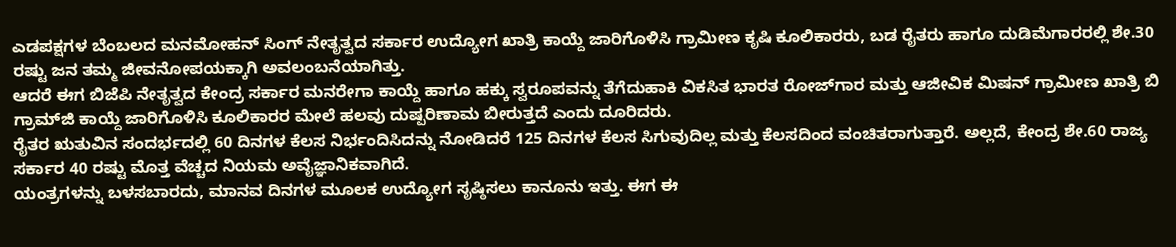ಎಡಪಕ್ಷಗಳ ಬೆಂಬಲದ ಮನಮೋಹನ್ ಸಿಂಗ್ ನೇತೃತ್ವದ ಸರ್ಕಾರ ಉದ್ಯೋಗ ಖಾತ್ರಿ ಕಾಯ್ದೆ ಜಾರಿಗೊಳಿಸಿ ಗ್ರಾಮೀಣ ಕೃಷಿ ಕೂಲಿಕಾರರು, ಬಡ ರೈತರು ಹಾಗೂ ದುಡಿಮೆಗಾರರಲ್ಲಿ ಶೇ.30 ರಷ್ಟು ಜನ ತಮ್ಮ ಜೀವನೋಪಯಕ್ಕಾಗಿ ಅವಲಂಬನೆಯಾಗಿತ್ತು.
ಆದರೆ ಈಗ ಬಿಜೆಪಿ ನೇತೃತ್ವದ ಕೇಂದ್ರ ಸರ್ಕಾರ ಮನರೇಗಾ ಕಾಯ್ದೆ ಹಾಗೂ ಹಕ್ಕು ಸ್ವರೂಪವನ್ನು ತೆಗೆದುಹಾಕಿ ವಿಕಸಿತ ಭಾರತ ರೋಜ್‌ಗಾರ ಮತ್ತು ಆಜೀವಿಕ ಮಿಷನ್ ಗ್ರಾಮೀಣ ಖಾತ್ರಿ ಬಿ ಗ್ರಾಮ್‌ಜಿ ಕಾಯ್ದೆ ಜಾರಿಗೊಳಿಸಿ ಕೂಲಿಕಾರರ ಮೇಲೆ ಹಲವು ದುಷ್ಪರಿಣಾಮ ಬೀರುತ್ತದೆ ಎಂದು ದೂರಿದರು.
ರೈತರ ಋತುವಿನ ಸಂದರ್ಭದಲ್ಲಿ 60 ದಿನಗಳ ಕೆಲಸ ನಿರ್ಭಂದಿಸಿದನ್ನು ನೋಡಿದರೆ 125 ದಿನಗಳ ಕೆಲಸ ಸಿಗುವುದಿಲ್ಲ ಮತ್ತು ಕೆಲಸದಿಂದ ವಂಚಿತರಾಗುತ್ತಾರೆ. ಅಲ್ಲದೆ, ಕೇಂದ್ರ ಶೇ.60 ರಾಜ್ಯ ಸರ್ಕಾರ 40 ರಷ್ಟು ಮೊತ್ತ ವೆಚ್ಚದ ನಿಯಮ ಅವೈಜ್ಞಾನಿಕವಾಗಿದೆ.
ಯಂತ್ರಗಳನ್ನು ಬಳಸಬಾರದು, ಮಾನವ ದಿನಗಳ ಮೂಲಕ ಉದ್ಯೋಗ ಸೃಷ್ಠಿಸಲು ಕಾನೂನು ಇತ್ತು. ಈಗ ಈ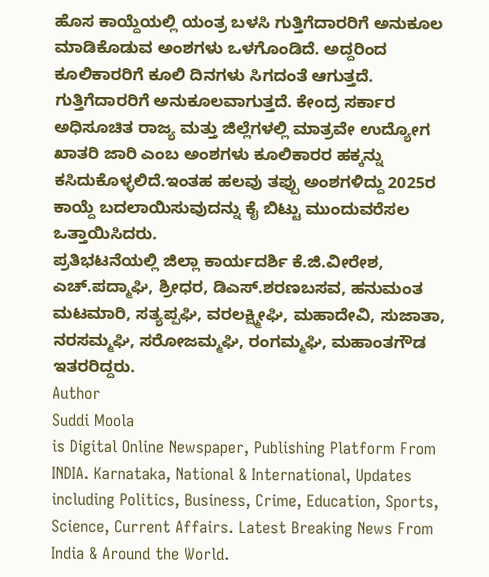ಹೊಸ ಕಾಯ್ದೆಯಲ್ಲಿ ಯಂತ್ರ ಬಳಸಿ ಗುತ್ತಿಗೆದಾರರಿಗೆ ಅನುಕೂಲ ಮಾಡಿಕೊಡುವ ಅಂಶಗಳು ಒಳಗೊಂಡಿದೆ. ಅದ್ದರಿಂದ ಕೂಲಿಕಾರರಿಗೆ ಕೂಲಿ ದಿನಗಳು ಸಿಗದಂತೆ ಆಗುತ್ತದೆ. ಗುತ್ತಿಗೆದಾರರಿಗೆ ಅನುಕೂಲವಾಗುತ್ತದೆ. ಕೇಂದ್ರ ಸರ್ಕಾರ ಅಧಿಸೂಚಿತ ರಾಜ್ಯ ಮತ್ತು ಜಿಲ್ಲೆಗಳಲ್ಲಿ ಮಾತ್ರವೇ ಉದ್ಯೋಗ ಖಾತರಿ ಜಾರಿ ಎಂಬ ಅಂಶಗಳು ಕೂಲಿಕಾರರ ಹಕ್ಕನ್ನು ಕಸಿದುಕೊಳ್ಳಲಿದೆ.ಇಂತಹ ಹಲವು ತಪ್ಪು ಅಂಶಗಳಿದ್ದು 2025ರ ಕಾಯ್ದೆ ಬದಲಾಯಿಸುವುದನ್ನು ಕೈ ಬಿಟ್ಟು ಮುಂದುವರೆಸಲ ಒತ್ತಾಯಿಸಿದರು.
ಪ್ರತಿಭಟನೆಯಲ್ಲಿ ಜಿಲ್ಲಾ ಕಾರ್ಯದರ್ಶಿ ಕೆ.ಜಿ.ವೀರೇಶ, ಎಚ್.ಪದ್ಮಾಘಿ, ಶ್ರೀಧರ, ಡಿಎಸ್.ಶರಣಬಸವ, ಹನುಮಂತ ಮಟಮಾರಿ, ಸತ್ಯಪ್ಪಘಿ, ವರಲಕ್ಷ್ಮೀಘಿ, ಮಹಾದೇವಿ, ಸುಜಾತಾ, ನರಸಮ್ಮಘಿ, ಸರೋಜಮ್ಮಘಿ, ರಂಗಮ್ಮಘಿ, ಮಹಾಂತಗೌಡ ಇತರರಿದ್ದರು.
Author
Suddi Moola
is Digital Online Newspaper, Publishing Platform From INDIA. Karnataka, National & International, Updates including Politics, Business, Crime, Education, Sports, Science, Current Affairs. Latest Breaking News From India & Around the World.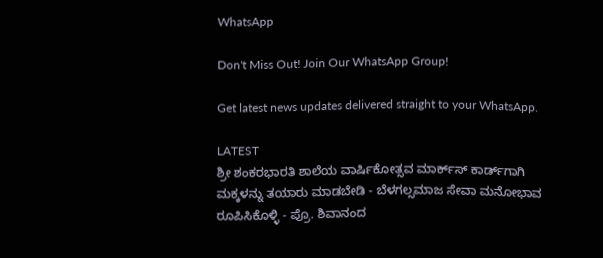WhatsApp

Don't Miss Out! Join Our WhatsApp Group!

Get latest news updates delivered straight to your WhatsApp.

LATEST
ಶ್ರೀ ಶಂಕರಭಾರತಿ ಶಾಲೆಯ ವಾರ್ಷಿಕೋತ್ಸವ ಮಾರ್ಕ್‌ಸ್‌ ಕಾರ್ಡ್‌ಗಾಗಿ ಮಕ್ಕಳನ್ನು ತಯಾರು ಮಾಡಬೇಡಿ - ಬೆಳಗಲ್ಸಮಾಜ ಸೇವಾ ಮನೋಭಾವ ರೂಪಿಸಿಕೊಳ್ಳಿ - ಪ್ರೊ. ಶಿವಾನಂದ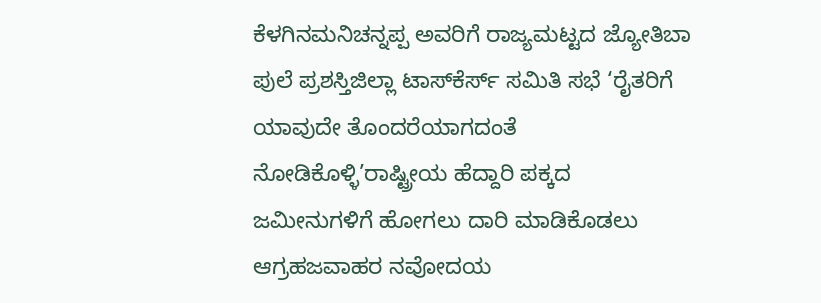ಕೆಳಗಿನಮನಿಚನ್ನಪ್ಪ ಅವರಿಗೆ ರಾಜ್ಯಮಟ್ಟದ ಜ್ಯೋತಿಬಾ ಪುಲೆ ಪ್ರಶಸ್ತಿಜಿಲ್ಲಾ ಟಾಸ್‌‌ಕೆರ್ಸ್ ಸಮಿತಿ ಸಭೆ ‘ರೈತರಿಗೆ ಯಾವುದೇ ತೊಂದರೆಯಾಗದಂತೆ ನೋಡಿಕೊಳ್ಳಿ’ರಾಷ್ಟ್ರೀಯ ಹೆದ್ದಾರಿ ಪಕ್ಕದ ಜಮೀನುಗಳಿಗೆ ಹೋಗಲು ದಾರಿ ಮಾಡಿಕೊಡಲು ಆಗ್ರಹಜವಾಹರ ನವೋದಯ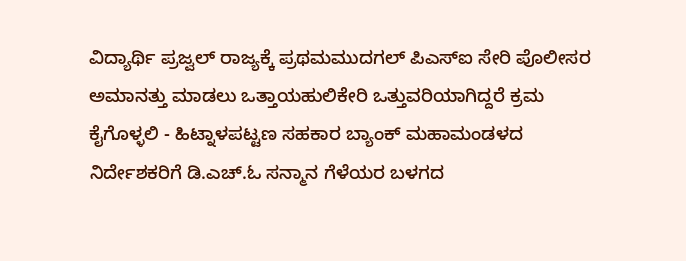ವಿದ್ಯಾರ್ಥಿ ಪ್ರಜ್ವಲ್ ರಾಜ್ಯಕ್ಕೆ ಪ್ರಥಮಮುದಗಲ್ ಪಿಎಸ್‌ಐ ಸೇರಿ ಪೊಲೀಸರ ಅಮಾನತ್ತು ಮಾಡಲು ಒತ್ತಾಯಹುಲಿಕೇರಿ ಒತ್ತುವರಿಯಾಗಿದ್ದರೆ ಕ್ರಮ ಕೈಗೊಳ್ಳಲಿ - ಹಿಟ್ನಾಳಪಟ್ಟಣ ಸಹಕಾರ ಬ್ಯಾಂಕ್ ಮಹಾಮಂಡಳದ ನಿರ್ದೇಶಕರಿಗೆ ಡಿ.ಎಚ್.ಓ ಸನ್ಮಾನ ಗೆಳೆಯರ ಬಳಗದ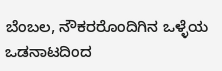ಬೆಂಬಲ, ನೌಕರರೊಂದಿಗಿನ ಒಳ್ಳೆಯ ಒಡನಾಟದಿಂದ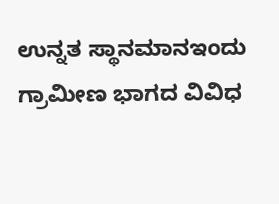ಉನ್ನತ ಸ್ಥಾನಮಾನಇಂದು ಗ್ರಾಮೀಣ ಭಾಗದ ವಿವಿಧ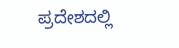ಪ್ರದೇಶದಲ್ಲಿ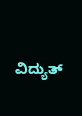ವಿದ್ಯುತ್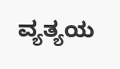ವ್ಯತ್ಯಯ